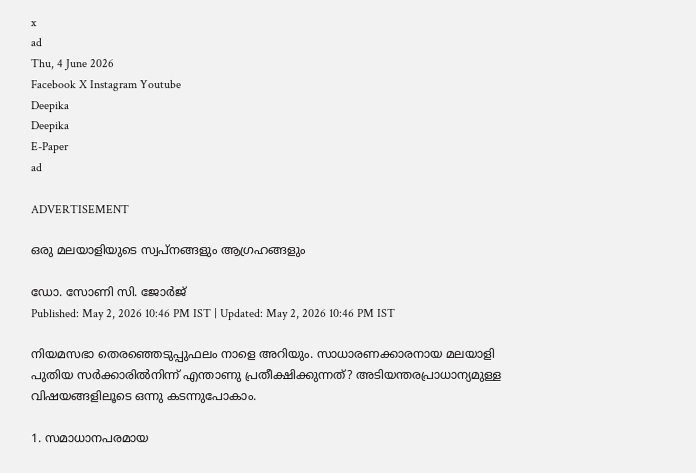x
ad
Thu, 4 June 2026
Facebook X Instagram Youtube
Deepika
Deepika
E-Paper
ad

ADVERTISEMENT

ഒരു മലയാളിയുടെ സ്വപ്നങ്ങളും ആഗ്രഹങ്ങളും‌

ഡോ. സോണി സി. ജോർജ്
Published: May 2, 2026 10:46 PM IST | Updated: May 2, 2026 10:46 PM IST

നിയമസഭാ തെരഞ്ഞെടുപ്പുഫലം നാളെ അറിയും. സാധാരണക്കാരനായ മലയാളി പുതിയ സർക്കാരിൽനിന്ന് എന്താണു പ്രതീക്ഷിക്കുന്നത്? അടിയന്തരപ്രാധാന്യമുള്ള വിഷയങ്ങളിലൂടെ ഒന്നു കടന്നുപോകാം.

1. സമാധാനപരമായ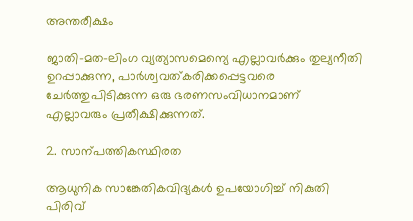അന്തരീക്ഷം

ജാതി-മത-ലിംഗ വ്യത്യാസമെന്യെ എല്ലാവർക്കും തുല്യനീതി ഉറപ്പാക്കുന്ന, പാർശ്വവത്കരിക്കപ്പെട്ടവരെ ചേർത്തുപിടിക്കുന്ന ഒരു ഭരണസംവിധാനമാണ് എല്ലാവരും പ്രതീക്ഷിക്കുന്നത്.

2. സാന്പത്തികസ്ഥിരത

ആധുനിക സാങ്കേതികവിദ്യകൾ ഉപയോഗിച്ച് നികുതി പിരിവ്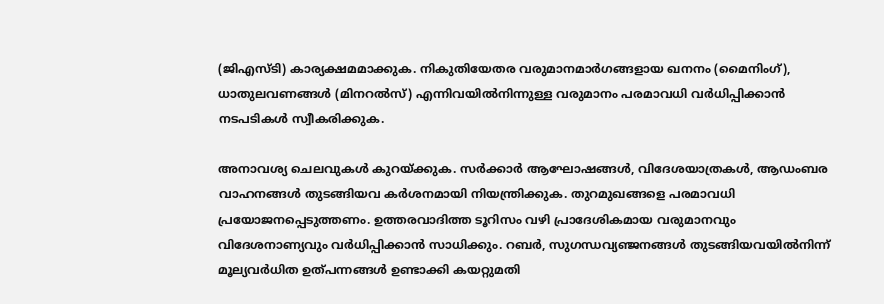(ജിഎസ്ടി) കാര്യക്ഷമമാക്കുക. നികുതിയേതര വരുമാനമാർഗങ്ങളായ ഖനനം (മൈനിംഗ്), ധാതുലവണങ്ങൾ (മിനറൽസ്) എന്നിവയിൽനിന്നുള്ള വരുമാനം പരമാവധി വർധിപ്പിക്കാൻ നടപടികൾ സ്വീകരിക്കുക.

അനാവശ്യ ചെലവുകൾ കുറയ്ക്കുക. സർക്കാർ ആഘോഷങ്ങൾ, വിദേശയാത്രകൾ, ആഡംബര വാഹനങ്ങൾ തുടങ്ങിയവ കർശനമായി നിയന്ത്രിക്കുക. തുറമുഖങ്ങളെ പരമാവധി പ്രയോജനപ്പെടുത്തണം. ഉത്തരവാദിത്ത ടൂറിസം വഴി പ്രാദേശികമായ വരുമാനവും വിദേശനാണ്യവും വർധിപ്പിക്കാൻ സാധിക്കും. റബർ, സുഗന്ധവ്യഞ്ജനങ്ങൾ തുടങ്ങിയവയിൽനിന്ന് മൂല്യവർധിത ഉത്പന്നങ്ങൾ ഉണ്ടാക്കി കയറ്റുമതി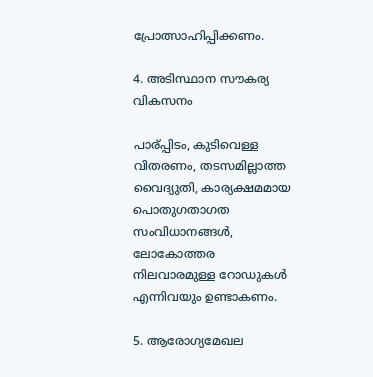പ്രോത്സാഹിപ്പിക്കണം.

4. അടിസ്ഥാന സൗകര്യ വികസനം

പാര്‌പ്പിടം, കുടിവെള്ള വിതരണം, തടസമില്ലാത്ത വൈദ്യുതി, കാര്യക്ഷമമായ പൊതുഗതാഗത സംവിധാനങ്ങൾ, ലോകോത്തര നിലവാരമുള്ള റോഡുകൾ എന്നിവയും ഉണ്ടാകണം.

5. ആരോഗ്യമേഖല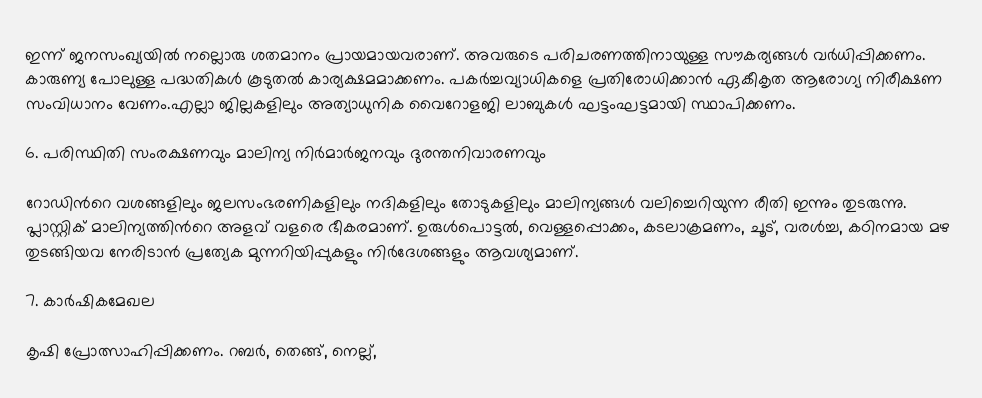ഇന്ന് ജനസംഖ്യയിൽ നല്ലൊരു ശതമാനം പ്രായമായവരാണ്. അവരുടെ പരിചരണത്തിനായുള്ള സൗകര്യങ്ങൾ വർധിപ്പിക്കണം. കാരുണ്യ പോലുള്ള പദ്ധതികൾ കൂടുതൽ കാര്യക്ഷമമാക്കണം. പകർച്ചവ്യാധികളെ പ്രതിരോധിക്കാൻ ഏകീകൃത ആരോഗ്യ നിരീക്ഷണ സംവിധാനം വേണം.എല്ലാ ജില്ലകളിലും അത്യാധുനിക വൈറോളജി ലാബുകൾ ഘട്ടംഘട്ടമായി സ്ഥാപിക്കണം.

6. പരിസ്ഥിതി സംരക്ഷണവും മാലിന്യ നിർമാർജനവും ദുരന്തനിവാരണവും

റോഡിന്‍റെ വശങ്ങളിലും ജലസംഭരണികളിലും നദികളിലും തോടുകളിലും മാലിന്യങ്ങൾ വലിച്ചെറിയുന്ന രീതി ഇന്നും തുടരുന്നു. പ്ലാസ്റ്റിക് മാലിന്യത്തിന്‍റെ അളവ് വളരെ ഭീകരമാണ്. ഉരുൾപൊട്ടൽ, വെള്ളപ്പൊക്കം, കടലാക്രമണം, ചൂട്, വരൾച്ച, കഠിനമായ മഴ തുടങ്ങിയവ നേരിടാൻ പ്രത്യേക മുന്നറിയിപ്പുകളും നിർദേശങ്ങളും ആവശ്യമാണ്.

7. കാർഷികമേഖല

കൃഷി പ്രോത്സാഹിപ്പിക്കണം. റബർ, തെങ്ങ്, നെല്ല്,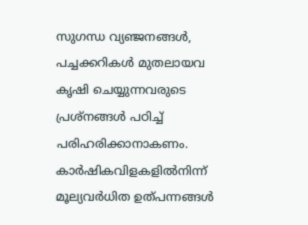സുഗന്ധ വ്യഞ്ജനങ്ങൾ, പച്ചക്കറികൾ മുതലായവ കൃഷി ചെയ്യുന്നവരുടെ പ്രശ്നങ്ങൾ പഠിച്ച് പരിഹരിക്കാനാകണം. കാർഷികവിളകളിൽനിന്ന് മൂല്യവർധിത ഉത്പന്നങ്ങൾ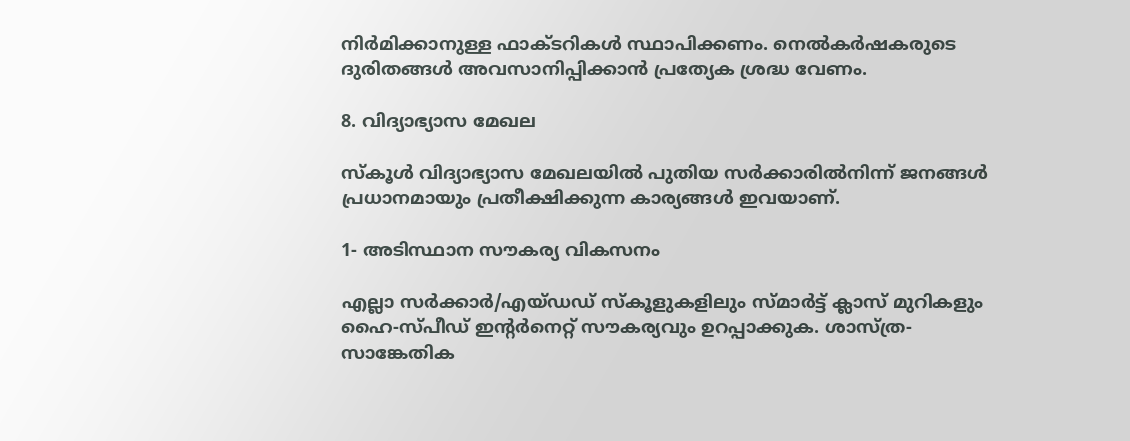നിർമിക്കാനുള്ള ഫാക്‌ടറികൾ സ്ഥാപിക്കണം. നെൽകർഷകരുടെ ദുരിതങ്ങൾ അവസാനിപ്പിക്കാൻ പ്രത്യേക ശ്രദ്ധ വേണം.

8. വിദ്യാഭ്യാസ മേഖല

സ്കൂൾ വിദ്യാഭ്യാസ മേഖലയിൽ പുതിയ സർക്കാരിൽനിന്ന് ജനങ്ങൾ പ്രധാനമായും പ്രതീക്ഷിക്കുന്ന കാര്യങ്ങൾ ഇവയാണ്.

1- അടിസ്ഥാന സൗകര്യ വികസനം

എല്ലാ സർക്കാർ/എയ്ഡഡ് സ്കൂളുകളിലും സ്മാർട്ട് ക്ലാസ് മുറികളും ഹൈ-സ്പീഡ് ഇന്‍റർനെറ്റ് സൗകര്യവും ഉറപ്പാക്കുക. ശാസ്ത്ര-സാങ്കേതിക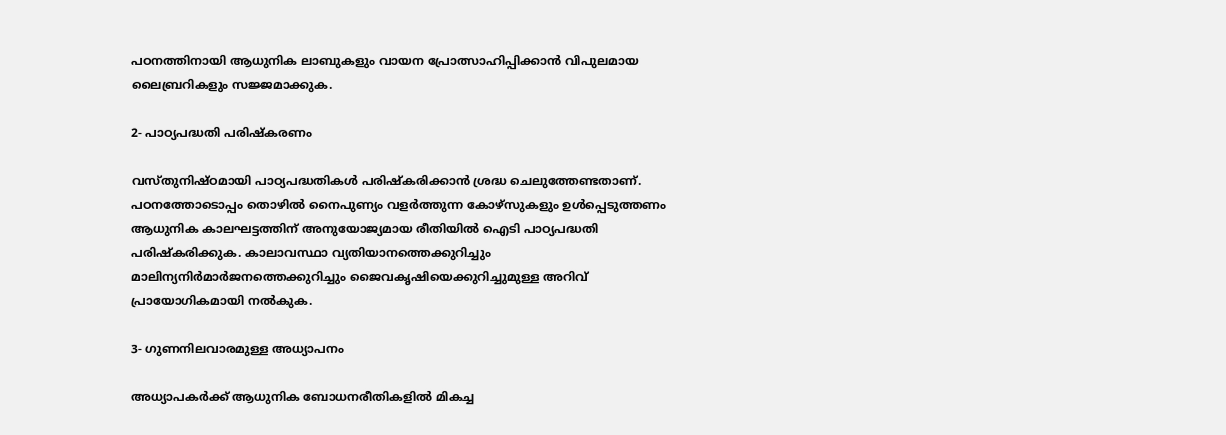പഠനത്തിനായി ആധുനിക ലാബുകളും വായന പ്രോത്സാഹിപ്പിക്കാൻ വിപുലമായ ലൈബ്രറികളും സജ്ജമാക്കുക.

2- പാഠ്യപദ്ധതി പരിഷ്കരണം

വസ്തുനിഷ്ഠമായി പാഠ്യപദ്ധതികൾ പരിഷ്കരിക്കാൻ ശ്രദ്ധ ചെലുത്തേണ്ടതാണ്. പഠനത്തോടൊപ്പം തൊഴിൽ നൈപുണ്യം വളർത്തുന്ന കോഴ്സുകളും ഉൾപ്പെടുത്തണം ആധുനിക കാലഘട്ടത്തിന് അനുയോജ്യമായ രീതിയിൽ ഐടി പാഠ്യപദ്ധതി പരിഷ്കരിക്കുക. കാലാവസ്ഥാ വ്യതിയാനത്തെക്കുറിച്ചും മാലിന്യനിർമാർജനത്തെക്കുറിച്ചും ജൈവകൃഷിയെക്കുറിച്ചുമുള്ള അറിവ് പ്രായോഗികമായി നൽകുക.

3- ഗുണനിലവാരമുള്ള അധ്യാപനം

അധ്യാപകർക്ക് ആധുനിക ബോധനരീതികളിൽ മികച്ച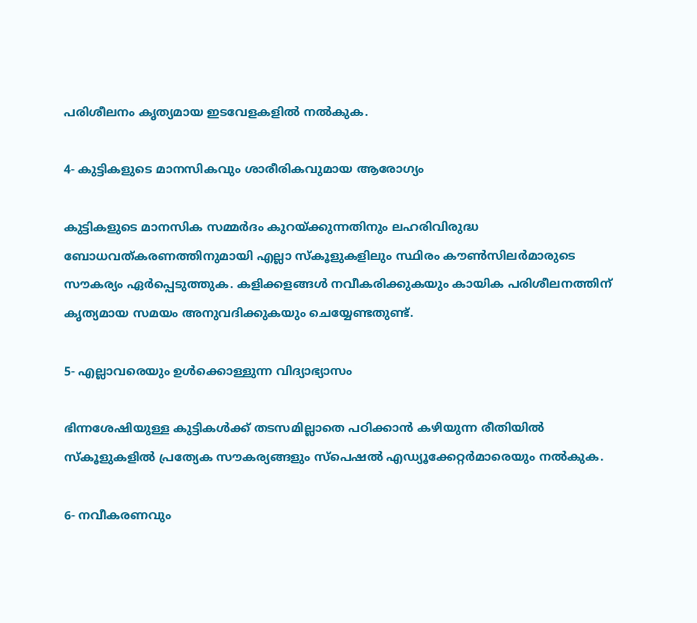പരിശീലനം കൃത്യമായ ഇടവേളകളിൽ നൽകുക.

4- കുട്ടികളുടെ മാനസികവും ശാരീരികവുമായ ആരോഗ്യം

കുട്ടികളുടെ മാനസിക സമ്മർദം കുറയ്ക്കുന്നതിനും ലഹരിവിരുദ്ധ ബോധവത്കരണത്തിനുമായി എല്ലാ സ്കൂളുകളിലും സ്ഥിരം കൗണ്‍സിലർമാരുടെ സൗകര്യം ഏർപ്പെടുത്തുക. കളിക്കളങ്ങൾ നവീകരിക്കുകയും കായിക പരിശീലനത്തിന് കൃത്യമായ സമയം അനുവദിക്കുകയും ചെയ്യേണ്ടതുണ്ട്.

5- എല്ലാവരെയും ഉൾക്കൊള്ളുന്ന വിദ്യാഭ്യാസം

ഭിന്നശേഷിയുള്ള കുട്ടികൾക്ക് തടസമില്ലാതെ പഠിക്കാൻ കഴിയുന്ന രീതിയിൽ സ്കൂളുകളിൽ പ്രത്യേക സൗകര്യങ്ങളും സ്പെഷൽ എഡ്യൂക്കേറ്റർമാരെയും നൽകുക.

6- നവീകരണവും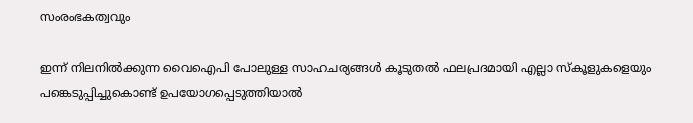സംരംഭകത്വവും

ഇന്ന് നിലനിൽക്കുന്ന വൈഐപി പോലുള്ള സാഹചര്യങ്ങൾ കൂടുതൽ ഫലപ്രദമായി എല്ലാ സ്കൂളുകളെയും പങ്കെടുപ്പിച്ചുകൊണ്ട് ഉപയോഗപ്പെടുത്തിയാൽ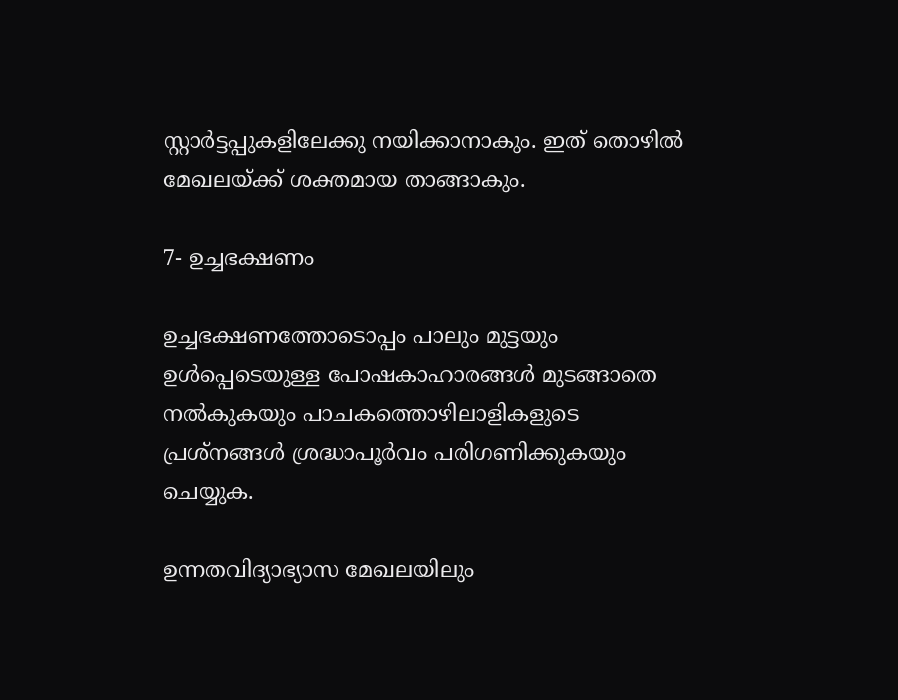സ്റ്റാർട്ടപ്പുകളിലേക്കു നയിക്കാനാകും. ഇത് തൊഴിൽ മേഖലയ്ക്ക് ശക്തമായ താങ്ങാകും.

7- ഉച്ചഭക്ഷണം

ഉച്ചഭക്ഷണത്തോടൊപ്പം പാലും മുട്ടയും ഉൾപ്പെടെയുള്ള പോഷകാഹാരങ്ങൾ മുടങ്ങാതെ നൽകുകയും പാചകത്തൊഴിലാളികളുടെ പ്രശ്നങ്ങൾ ശ്രദ്ധാപൂർവം പരിഗണിക്കുകയും ചെയ്യുക.

ഉന്നതവിദ്യാഭ്യാസ മേഖലയിലും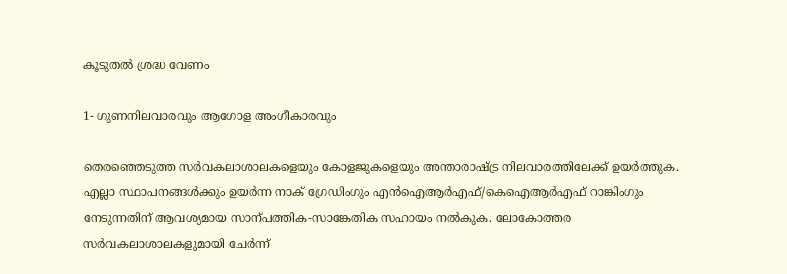കൂടുതൽ ശ്രദ്ധ വേണം

1- ഗുണനിലവാരവും ആഗോള അംഗീകാരവും

തെരഞ്ഞെടുത്ത സർവകലാശാലകളെയും കോളജുകളെയും അന്താരാഷ്‌ട്ര നിലവാരത്തിലേക്ക് ഉയർത്തുക. എല്ലാ സ്ഥാപനങ്ങൾക്കും ഉയർന്ന നാക് ഗ്രേഡിംഗും എൻഐആർഎഫ്/കെഐആർഎഫ് റാങ്കിംഗും നേടുന്നതിന് ആവശ്യമായ സാന്പത്തിക-സാങ്കേതിക സഹായം നൽകുക. ലോകോത്തര സർവകലാശാലകളുമായി ചേർന്ന്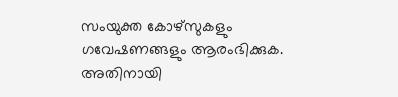സംയുക്ത കോഴ്സുകളും ഗവേഷണങ്ങളും ആരംഭിക്കുക. അതിനായി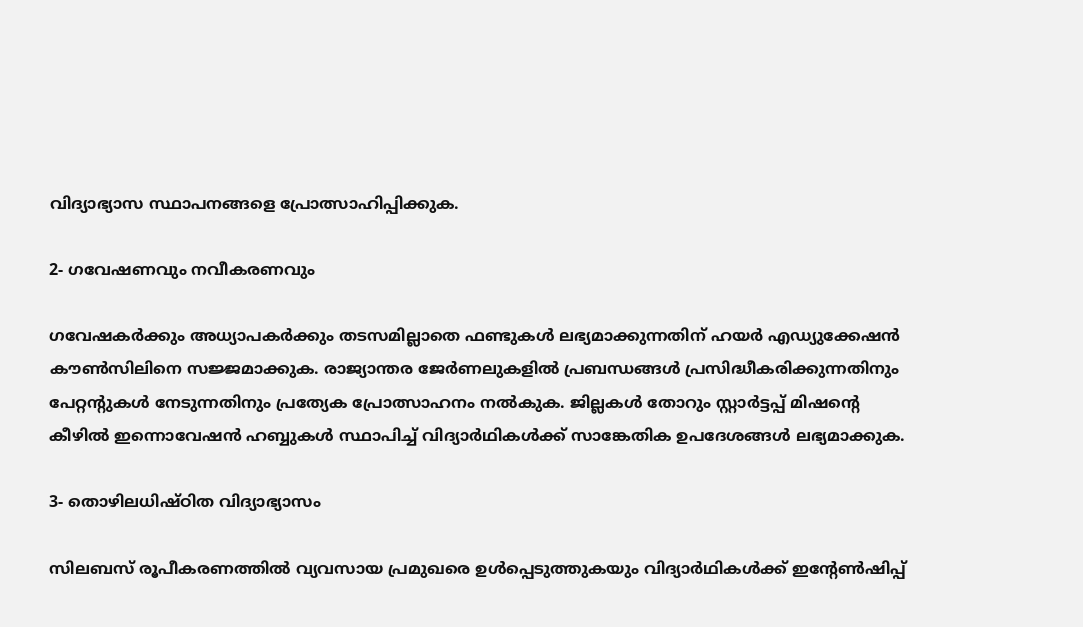വിദ്യാഭ്യാസ സ്ഥാപനങ്ങളെ പ്രോത്സാഹിപ്പിക്കുക.

2- ഗവേഷണവും നവീകരണവും

ഗവേഷകർക്കും അധ്യാപകർക്കും തട‌സമില്ലാതെ ഫണ്ടുകൾ ലഭ്യമാക്കുന്നതിന് ഹയർ എഡ്യുക്കേഷൻ കൗണ്‍സിലിനെ സജ്ജമാക്കുക. രാജ്യാന്തര ജേർണലുകളിൽ പ്രബന്ധങ്ങൾ പ്രസിദ്ധീകരിക്കുന്നതിനും പേറ്റന്‍റുകൾ നേടുന്നതിനും പ്രത്യേക പ്രോത്സാഹനം നൽകുക. ജില്ലകൾ തോറും സ്റ്റാർട്ടപ്പ് മിഷന്‍റെ കീഴിൽ ഇന്നൊവേഷൻ ഹബ്ബുകൾ സ്ഥാപിച്ച് വിദ്യാർഥികൾക്ക് സാങ്കേതിക ഉപദേശങ്ങൾ ലഭ്യമാക്കുക.

3- തൊഴിലധിഷ്ഠിത വിദ്യാഭ്യാസം

സിലബസ് രൂപീകരണത്തിൽ വ്യവസായ പ്രമുഖരെ ഉൾപ്പെടുത്തുകയും വിദ്യാർഥികൾക്ക് ഇന്‍റേണ്‍ഷിപ്പ്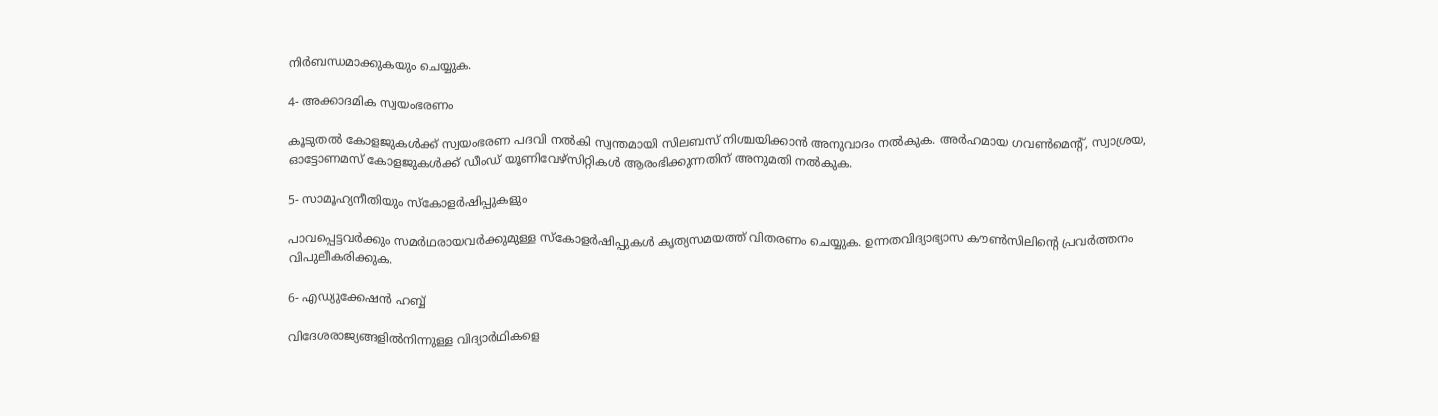നിർബന്ധമാക്കുകയും ചെയ്യുക.

4- അക്കാദമിക സ്വയംഭരണം

കൂടുതൽ കോളജുകൾക്ക് സ്വയംഭരണ പദവി നൽകി സ്വന്തമായി സിലബസ് നിശ്ചയിക്കാൻ അനുവാദം നൽകുക. അർഹമായ ഗവണ്‍മെന്‍റ്, സ്വാശ്രയ, ഓട്ടോണമസ് കോളജുകൾക്ക് ഡീംഡ് യൂണിവേഴ്സിറ്റികൾ ആരംഭിക്കുന്നതിന് അനുമതി നൽകുക.

5- സാമൂഹ്യനീതിയും സ്കോളർഷിപ്പുകളും

പാവപ്പെട്ടവർക്കും സമർഥരായവർക്കുമുള്ള സ്കോളർഷിപ്പുകൾ കൃത്യസമയത്ത് വിതരണം ചെയ്യുക. ഉന്നതവിദ്യാഭ്യാസ കൗണ്‍സിലിന്‍റെ പ്രവർത്തനം വിപുലീകരിക്കുക.

6- എഡ്യുക്കേഷൻ ഹബ്ബ്

വിദേശരാജ്യങ്ങളിൽനിന്നുള്ള വിദ്യാർഥികളെ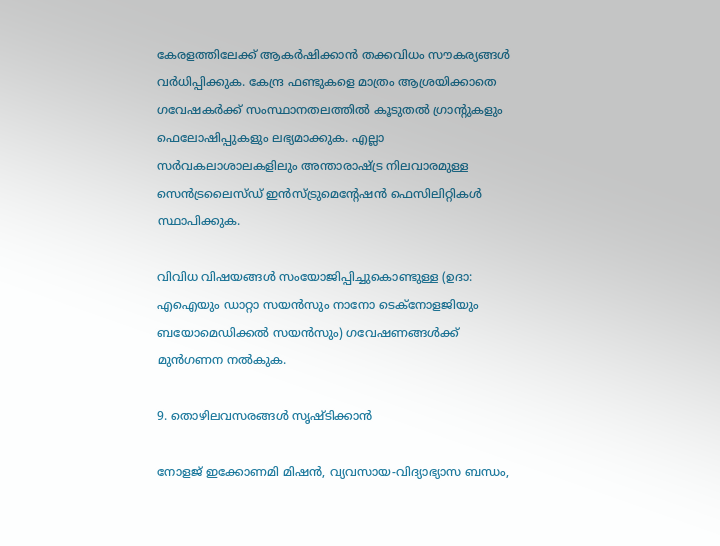കേരളത്തിലേക്ക് ആകർഷിക്കാൻ തക്കവിധം സൗകര്യങ്ങൾ വർധിപ്പിക്കുക. കേന്ദ്ര ഫണ്ടുകളെ മാത്രം ആശ്രയിക്കാതെ ഗവേഷകർക്ക് സംസ്ഥാനതലത്തിൽ കൂടുതൽ ഗ്രാന്‍റുകളും ഫെലോഷിപ്പുകളും ലഭ്യമാക്കുക. എല്ലാ സർവകലാശാലകളിലും അന്താരാഷ്‌ട്ര നിലവാരമുള്ള സെൻട്രലൈസ്ഡ് ഇൻസ്ട്രുമെന്‍റേഷൻ ഫെസിലിറ്റികൾ സ്ഥാപിക്കുക.

വിവിധ വിഷയങ്ങൾ സംയോജിപ്പിച്ചുകൊണ്ടുള്ള (ഉദാ: എഐയും ഡാറ്റാ സയൻസും നാനോ ടെക്നോളജിയും ബയോമെഡിക്കൽ സയൻസും) ഗവേഷണങ്ങൾക്ക് മുൻഗണന നൽകുക.

9. തൊഴിലവസരങ്ങൾ സൃഷ്‌ടിക്കാൻ

നോളജ് ഇക്കോണമി മിഷൻ, വ്യവസായ-വിദ്യാഭ്യാസ ബന്ധം,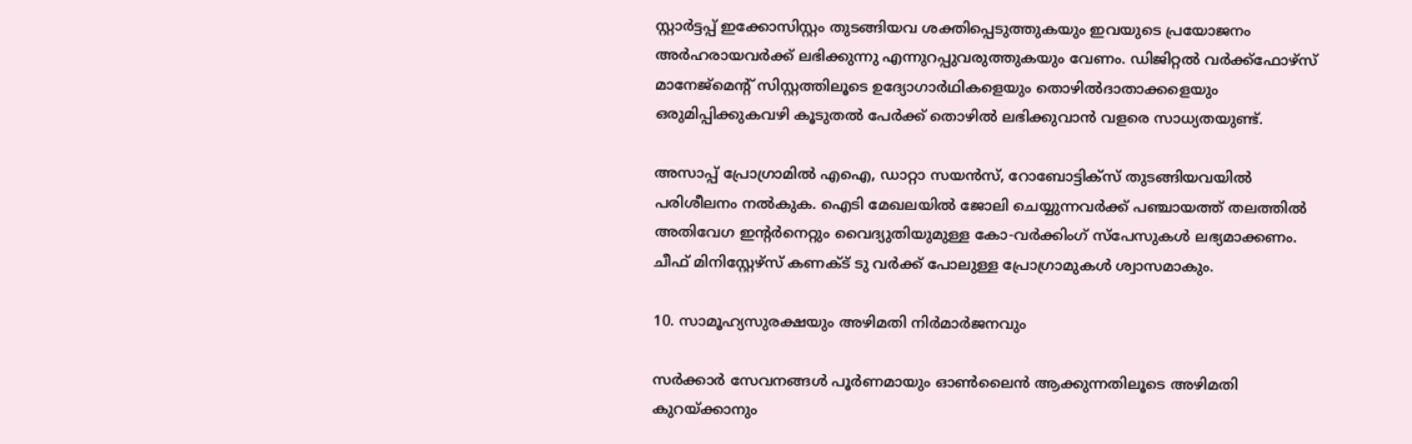സ്റ്റാർട്ടപ്പ് ഇക്കോസിസ്റ്റം തുടങ്ങിയവ ശക്തിപ്പെടുത്തുകയും ഇവയുടെ പ്രയോജനം അർഹരായവർക്ക് ലഭിക്കുന്നു എന്നുറപ്പുവരുത്തുകയും വേണം. ഡിജിറ്റൽ വർക്ക്ഫോഴ്സ് മാനേജ്മെന്‍റ് സിസ്റ്റത്തിലൂടെ ഉദ്യോഗാർഥികളെയും തൊഴിൽദാതാക്കളെയും ഒരുമിപ്പിക്കുകവഴി കൂടുതൽ പേർക്ക് തൊഴിൽ ലഭിക്കുവാൻ വളരെ സാധ്യതയുണ്ട്.

അസാപ്പ് പ്രോഗ്രാമിൽ എഐ, ഡാറ്റാ സയൻസ്, റോബോട്ടിക്സ് തുടങ്ങിയവയിൽ പരിശീലനം നൽകുക. ഐടി മേഖലയിൽ ജോലി ചെയ്യുന്നവർക്ക് പഞ്ചായത്ത് തലത്തിൽ അതിവേഗ ഇന്‍റർനെറ്റും വൈദ്യുതിയുമുള്ള കോ-വർക്കിംഗ് സ്പേസുകൾ ലഭ്യമാക്കണം. ചീഫ് മിനിസ്റ്റേഴ്സ് കണക്‌ട് ടു വർക്ക് പോലുള്ള പ്രോഗ്രാമുകൾ ശ്വാസമാകും.

10. സാമൂഹ്യസുരക്ഷയും അഴിമതി നിർമാർജനവും

സർക്കാർ സേവനങ്ങൾ പൂർണമായും ഓണ്‍ലൈൻ ആക്കുന്നതിലൂടെ അഴിമതി കുറയ്ക്കാനും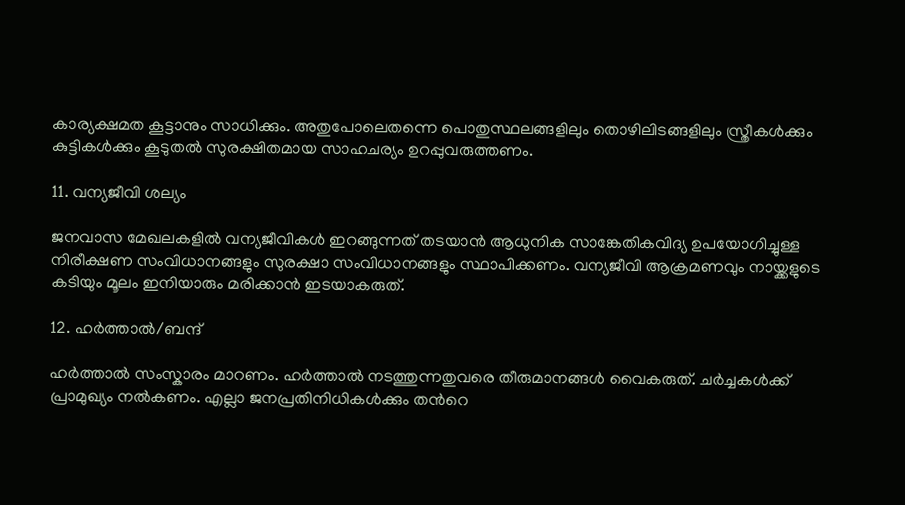കാര്യക്ഷമത കൂട്ടാനും സാധിക്കും. അതുപോലെതന്നെ പൊതുസ്ഥലങ്ങളിലും തൊഴിലിടങ്ങളിലും സ്ത്രീകൾക്കും കുട്ടികൾക്കും കൂടുതൽ സുരക്ഷിതമായ സാഹചര്യം ഉറപ്പുവരുത്തണം.

11. വന്യജീവി ശല്യം

ജനവാസ മേഖലകളിൽ വന്യജീവികൾ ഇറങ്ങുന്നത് തടയാൻ ആധുനിക സാങ്കേതികവിദ്യ ഉപയോഗിച്ചുള്ള നിരീക്ഷണ സംവിധാനങ്ങളും സുരക്ഷാ സംവിധാനങ്ങളും സ്ഥാപിക്കണം. വന്യജീവി ആക്രമണവും നായ്ക്കളുടെ കടിയും മൂലം ഇനിയാരും മരിക്കാൻ ഇടയാകരുത്.

12. ഹർത്താൽ/ബന്ദ്

ഹർത്താൽ സംസ്കാരം മാറണം. ഹർത്താൽ നടത്തുന്നതുവരെ തീരുമാനങ്ങൾ വൈകരുത്. ചർച്ചകൾക്ക് പ്രാമുഖ്യം നൽകണം. എല്ലാ ജനപ്രതിനിധികൾക്കും തന്‍റെ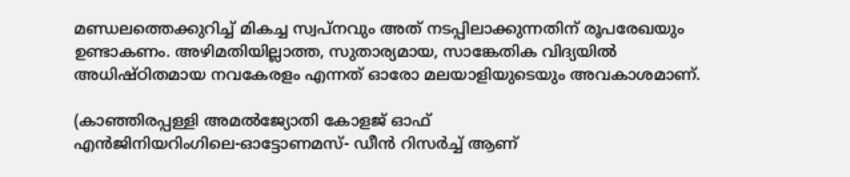മണ്ഡലത്തെക്കുറിച്ച് മികച്ച സ്വപ്നവും അത് നടപ്പിലാക്കുന്നതിന് രൂപരേഖയും ഉണ്ടാകണം. അഴിമതിയില്ലാത്ത, സുതാര്യമായ, സാങ്കേതിക വിദ്യയിൽ അധിഷ്ഠിതമായ നവകേരളം എന്നത് ഓരോ മലയാളിയുടെയും അവകാശമാണ്.

(കാഞ്ഞിരപ്പള്ളി അമൽജ്യോതി കോളജ് ഓഫ്
എൻജിനിയറിംഗിലെ-ഓട്ടോണമസ്- ഡീൻ റിസർച്ച് ആണ്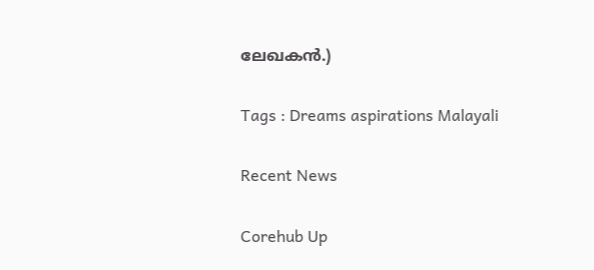ലേഖകൻ.)

Tags : Dreams aspirations Malayali

Recent News

Corehub Up